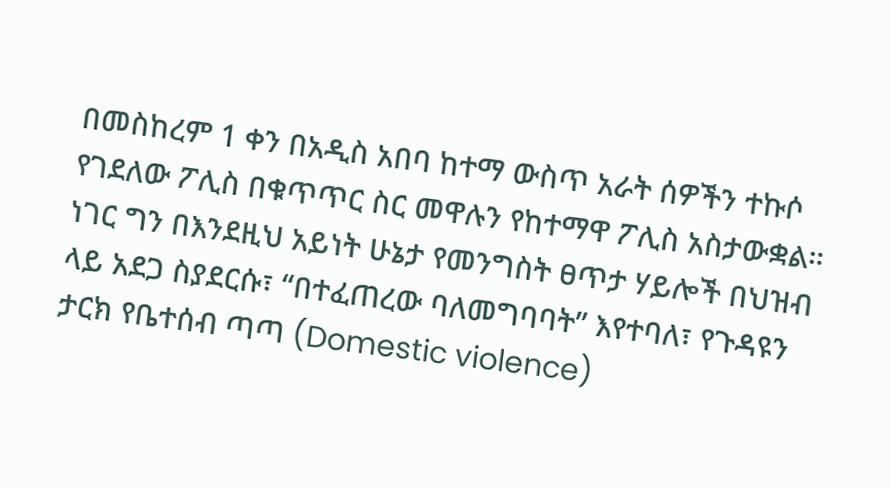በመስከረም 1 ቀን በአዲስ አበባ ከተማ ውስጥ አራት ሰዎችን ተኩሶ የገደለው ፖሊስ በቁጥጥር ስር መዋሉን የከተማዋ ፖሊስ አስታውቋል። ነገር ግን በእንደዚህ አይነት ሁኔታ የመንግስት ፀጥታ ሃይሎች በህዝብ ላይ አደጋ ስያደርሱ፣ “በተፈጠረው ባለመግባባት” እየተባለ፣ የጉዳዩን ታርክ የቤተሰብ ጣጣ (Domestic violence)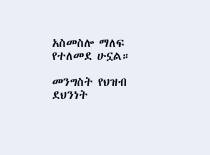አስመስሎ ማለፍ የተለመደ ሁኗል።

መንግስት የህዝብ ደህንነት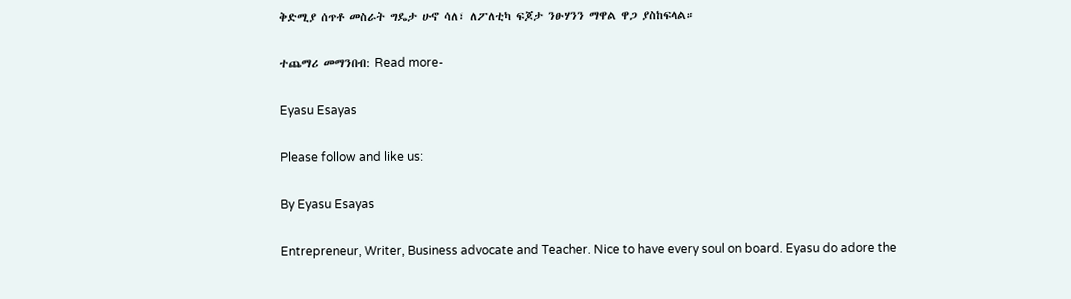ቅድሚያ ሰጥቶ መስራት ግዴታ ሁኖ ሳለ፣ ለፖለቲካ ፍጆታ ንፁሃንን ማዋል ዋጋ ያስከፍላል።

ተጨማሪ መማንበብ: Read more-

Eyasu Esayas

Please follow and like us:

By Eyasu Esayas

Entrepreneur, Writer, Business advocate and Teacher. Nice to have every soul on board. Eyasu do adore the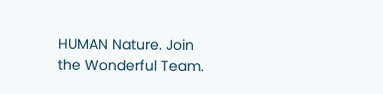HUMAN Nature. Join the Wonderful Team.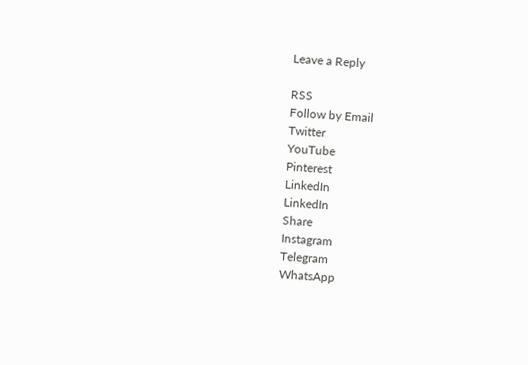Leave a Reply

RSS
Follow by Email
Twitter
YouTube
Pinterest
LinkedIn
LinkedIn
Share
Instagram
Telegram
WhatsApp